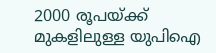2000 രൂപയ്ക്ക് മുകളിലുള്ള യുപിഐ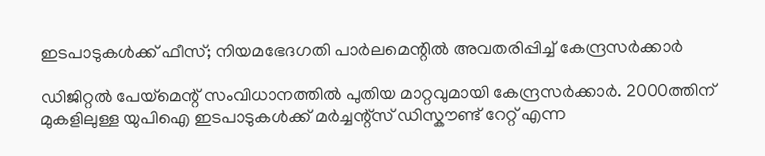ഇടപാടുകൾക്ക് ഫീസ്; നിയമഭേദഗതി പാർലമെന്റിൽ അവതരിപ്പിച്ച് കേന്ദ്രസർക്കാർ

ഡിജിറ്റൽ പേയ്മെന്റ് സംവിധാനത്തിൽ പുതിയ മാറ്റവുമായി കേന്ദ്രസർക്കാർ. 2000ത്തിന് മുകളിലുള്ള യുപിഐ ഇടപാടുകൾക്ക് മർച്ചന്റ്സ് ഡിസ്കൗണ്ട് റേറ്റ് എന്ന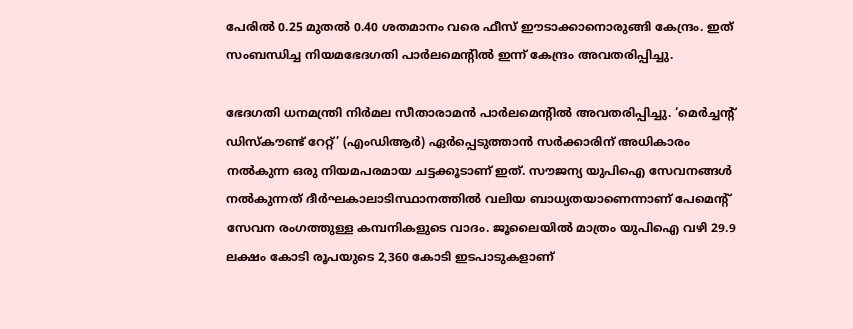പേരിൽ 0.25 മുതൽ 0.40 ശതമാനം വരെ ഫീസ് ഈടാക്കാനൊരുങ്ങി കേന്ദ്രം. ഇത് സംബന്ധിച്ച നിയമഭേദഗതി പാർലമെന്റിൽ ഇന്ന് കേന്ദ്രം അവതരിപ്പിച്ചു.

ഭേദഗതി ധനമന്ത്രി നിർമല സീതാരാമൻ പാർലമെൻ്റിൽ അവതരിപ്പിച്ചു. ‘മെർച്ചൻ്റ് ഡിസ്‌കൗണ്ട് റേറ്റ്’ (എംഡിആർ) ഏർപ്പെടുത്താൻ സർക്കാരിന് അധികാരം നൽകുന്ന ഒരു നിയമപരമായ ചട്ടക്കൂടാണ് ഇത്. സൗജന്യ യുപിഐ സേവനങ്ങൾ നൽകുന്നത് ദീർഘകാലാടിസ്ഥാനത്തിൽ വലിയ ബാധ്യതയാണെന്നാണ് പേമെൻ്റ് സേവന രംഗത്തുള്ള കമ്പനികളുടെ വാദം. ജൂലൈയിൽ മാത്രം യുപിഐ വഴി 29.9 ലക്ഷം കോടി രൂപയുടെ 2,360 കോടി ഇടപാടുകളാണ്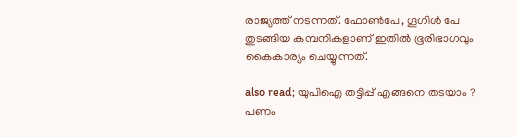രാജ്യത്ത് നടന്നത്. ഫോൺപേ, ഗൂഗിൾ പേ തുടങ്ങിയ കമ്പനികളാണ് ഇതിൽ ഭൂരിഭാഗവും കൈകാര്യം ചെയ്യുന്നത്.

also read; യുപിഐ തട്ടിപ്പ് എങ്ങനെ തടയാം ? പണം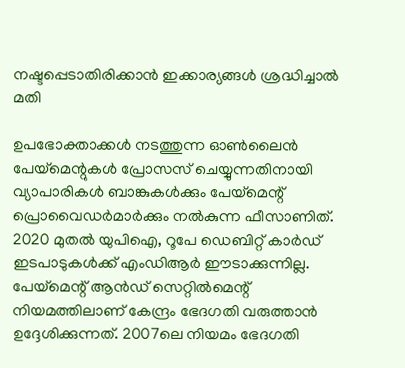നഷ്ടപ്പെടാതിരിക്കാൻ ഇക്കാര്യങ്ങൾ ശ്രദ്ധിച്ചാൽ മതി

ഉപഭോക്താക്കൾ നടത്തുന്ന ഓൺലൈൻ പേയ്മെന്റുകൾ പ്രോസസ് ചെയ്യുന്നതിനായി വ്യാപാരികൾ ബാങ്കുകൾക്കും പേയ്മെന്റ് പ്രൊവൈഡർമാർക്കും നൽകുന്ന ഫീസാണിത്. 2020 മുതൽ യുപിഐ, റൂപേ ഡെബിറ്റ് കാർഡ് ഇടപാടുകൾക്ക് എംഡിആർ ഈടാക്കുന്നില്ല. പേയ്മെന്റ് ആൻഡ് സെറ്റിൽമെന്റ് നിയമത്തിലാണ് കേന്ദ്രം ഭേദഗതി വരുത്താൻ ഉദ്ദേശിക്കുന്നത്. 2007ലെ നിയമം ഭേദഗതി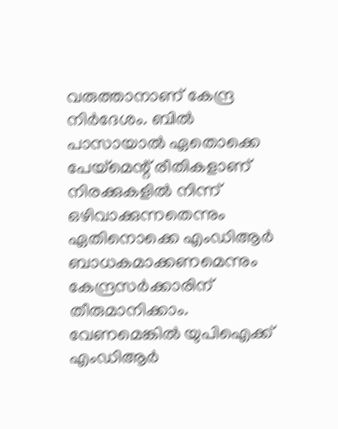വരുത്താനാണ് കേന്ദ്ര നിർദേശം. ബിൽ പാസായാൽ ഏതൊക്കെ പേയ്മെന്റ് രീതികളാണ് നിരക്കുകളിൽ നിന്ന് ഒഴിവാക്കുന്നതെന്നും ഏതിനൊക്കെ എംഡിആർ ബാധകമാക്കണമെന്നും കേന്ദ്രസർക്കാരിന് തീരുമാനിക്കാം. വേണമെങ്കിൽ യുപിഐക്ക് എംഡിആർ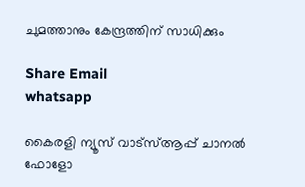ചുമത്താനും കേന്ദ്രത്തിന് സാധിക്കും

Share Email
whatsapp

കൈരളി ന്യൂസ് വാട്‌സ്ആപ്പ് ചാനല്‍ ഫോളോ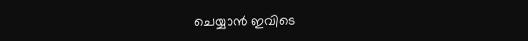ചെയ്യാന്‍ ഇവിടെ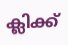ക്ലിക്ക്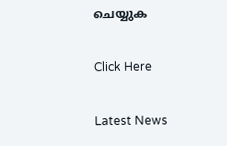ചെയ്യുക

Click Here

Latest News